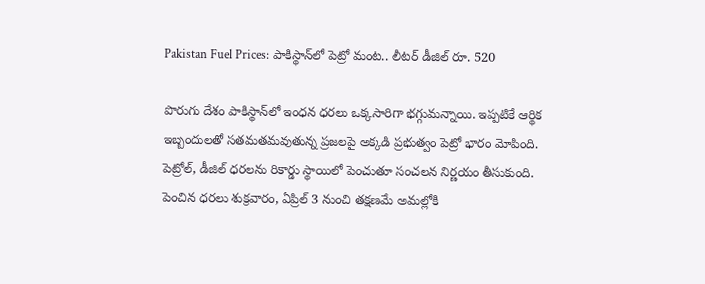Pakistan Fuel Prices: పాకిస్థాన్‌లో పెట్రో మంట.. లీటర్ డీజిల్ రూ. 520

పొరుగు దేశం పాకిస్థాన్‌లో ఇంధన ధరలు ఒక్కసారిగా భగ్గుమన్నాయి. ఇప్పటికే ఆర్థిక ఇబ్బందులతో సతమతమవుతున్న ప్రజలపై అక్కడి ప్రభుత్వం పెట్రో భారం మోపింది. పెట్రోల్, డీజిల్ ధరలను రికార్డు స్థాయిలో పెంచుతూ సంచలన నిర్ణయం తీసుకుంది. పెంచిన ధరలు శుక్రవారం, ఏప్రిల్ 3 నుంచి తక్షణమే అమల్లోకి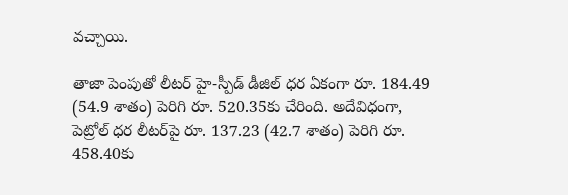వచ్చాయి.

తాజా పెంపుతో లీటర్ హై-స్పీడ్ డీజిల్ ధర ఏకంగా రూ. 184.49 (54.9 శాతం) పెరిగి రూ. 520.35కు చేరింది. అదేవిధంగా, పెట్రోల్ ధర లీటర్‌పై రూ. 137.23 (42.7 శాతం) పెరిగి రూ. 458.40కు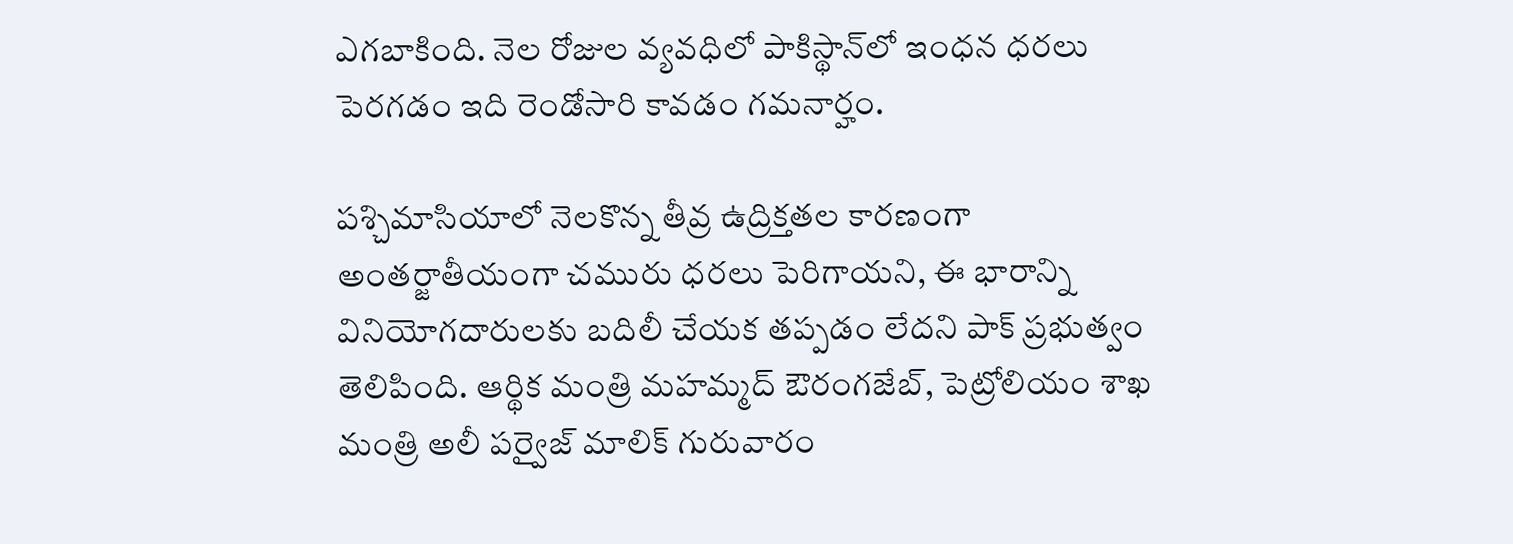ఎగబాకింది. నెల రోజుల వ్యవధిలో పాకిస్థాన్‌లో ఇంధన ధరలు పెరగడం ఇది రెండోసారి కావడం గమనార్హం.

పశ్చిమాసియాలో నెలకొన్న తీవ్ర ఉద్రిక్తతల కారణంగా అంతర్జాతీయంగా చమురు ధరలు పెరిగాయని, ఈ భారాన్ని వినియోగదారులకు బదిలీ చేయక తప్పడం లేదని పాక్ ప్రభుత్వం తెలిపింది. ఆర్థిక మంత్రి మహమ్మద్ ఔరంగజేబ్, పెట్రోలియం శాఖ మంత్రి అలీ పర్వైజ్ మాలిక్ గురువారం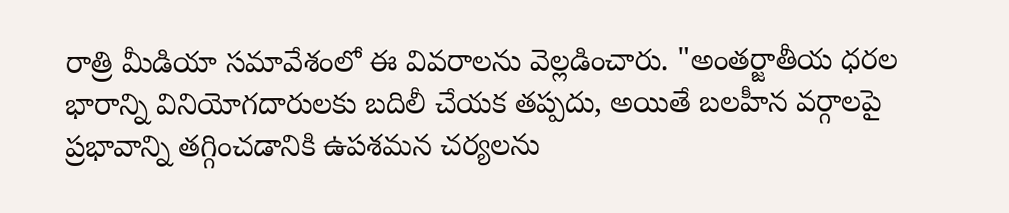రాత్రి మీడియా సమావేశంలో ఈ వివరాలను వెల్లడించారు. "అంతర్జాతీయ ధరల భారాన్ని వినియోగదారులకు బదిలీ చేయక తప్పదు, అయితే బలహీన వర్గాలపై ప్రభావాన్ని తగ్గించడానికి ఉపశమన చర్యలను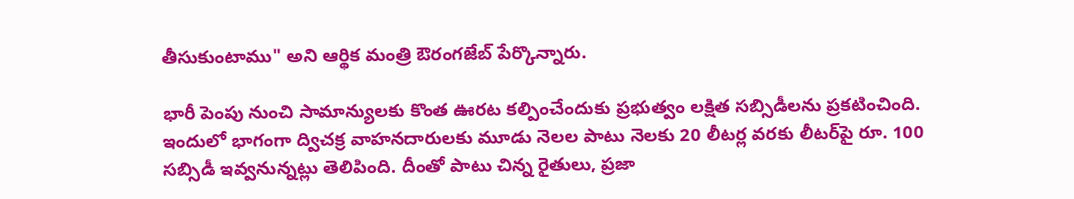తీసుకుంటాము" అని ఆర్థిక మంత్రి ఔరంగజేబ్ పేర్కొన్నారు.

భారీ పెంపు నుంచి సామాన్యులకు కొంత ఊరట కల్పించేందుకు ప్రభుత్వం లక్షిత సబ్సిడీలను ప్రకటించింది. ఇందులో భాగంగా ద్విచక్ర వాహనదారులకు మూడు నెలల పాటు నెలకు 20 లీటర్ల వరకు లీటర్‌పై రూ. 100 సబ్సిడీ ఇవ్వనున్నట్లు తెలిపింది. దీంతో పాటు చిన్న రైతులు, ప్రజా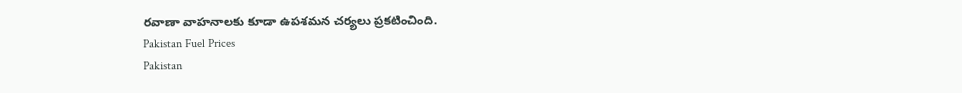రవాణా వాహనాలకు కూడా ఉపశమన చర్యలు ప్రకటించింది.
Pakistan Fuel Prices
Pakistan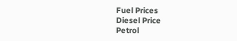Fuel Prices
Diesel Price
Petrol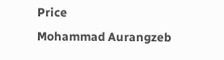Price
Mohammad Aurangzeb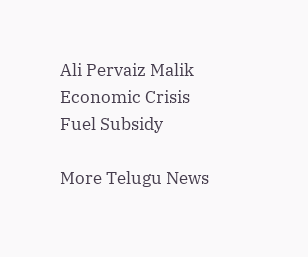Ali Pervaiz Malik
Economic Crisis
Fuel Subsidy

More Telugu News